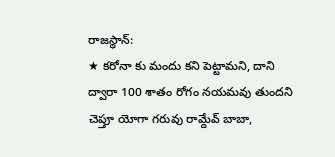రాజస్థాన్:
★ కరోనా కు మందు కని పెట్టామని, దాని ద్వారా 100 శాతం రోగం నయమవు తుందని చెప్తూ యోగా గరువు రామ్దేవ్ బాబా,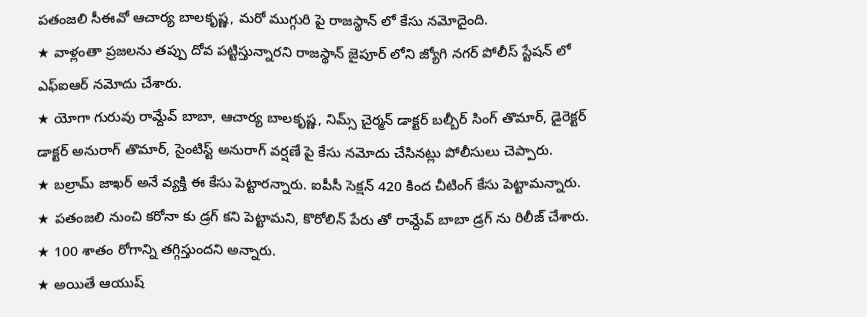పతంజలి సీఈవో ఆచార్య బాలకృష్ణ, మరో ముగ్గురి పై రాజస్థాన్ లో కేసు నమోదైంది.
★ వాళ్లంతా ప్రజలను తప్పు దోవ పట్టిస్తున్నారని రాజస్థాన్ జైపూర్ లోని జ్యోగి నగర్ పోలీస్ స్టేషన్ లో ఎఫ్ఐఆర్ నమోదు చేశారు.
★ యోగా గురువు రామ్దేవ్ బాబా, ఆచార్య బాలకృష్ణ, నిమ్స్ చైర్మన్ డాక్టర్ బల్బీర్ సింగ్ తొమార్, డైరెక్టర్ డాక్టర్ అనురాగ్ తొమార్, సైంటిస్ట్ అనురాగ్ వర్షణే పై కేసు నమోదు చేసినట్లు పోలీసులు చెప్పారు.
★ బల్రామ్ జాఖర్ అనే వ్యక్తి ఈ కేసు పెట్టారన్నారు. ఐపీసీ సెక్షన్ 420 కింద చీటింగ్ కేసు పెట్టామన్నారు.
★ పతంజలి నుంచి కరోనా కు డ్రగ్ కని పెట్టామని, కొరోలిన్ పేరు తో రామ్దేవ్ బాబా డ్రగ్ ను రిలీజ్ చేశారు.
★ 100 శాతం రోగాన్ని తగ్గిస్తుందని అన్నారు.
★ అయితే ఆయుష్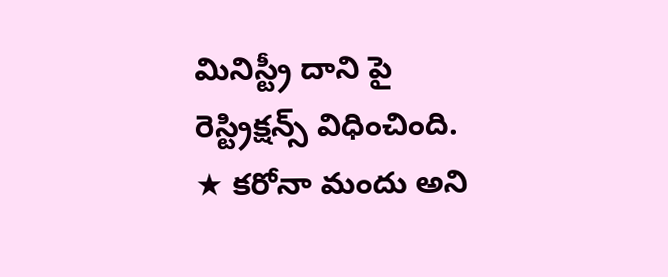మినిస్ట్రీ దాని పై రెస్ట్రిక్షన్స్ విధించింది.
★ కరోనా మందు అని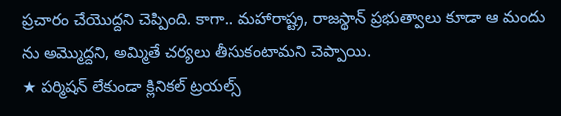ప్రచారం చేయొద్దని చెప్పింది. కాగా.. మహారాష్ట్ర, రాజస్థాన్ ప్రభుత్వాలు కూడా ఆ మందు ను అమ్మొద్దని, అమ్మితే చర్యలు తీసుకంటామని చెప్పాయి.
★ పర్మిషన్ లేకుండా క్లినికల్ ట్రయల్స్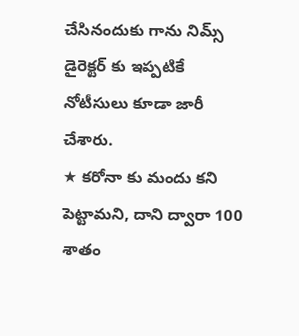చేసినందుకు గాను నిమ్స్ డైరెక్టర్ కు ఇప్పటికే నోటీసులు కూడా జారీ చేశారు.
★ కరోనా కు మందు కని పెట్టామని, దాని ద్వారా 100 శాతం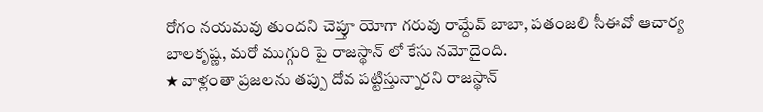రోగం నయమవు తుందని చెప్తూ యోగా గరువు రామ్దేవ్ బాబా, పతంజలి సీఈవో ఆచార్య బాలకృష్ణ, మరో ముగ్గురి పై రాజస్థాన్ లో కేసు నమోదైంది.
★ వాళ్లంతా ప్రజలను తప్పు దోవ పట్టిస్తున్నారని రాజస్థాన్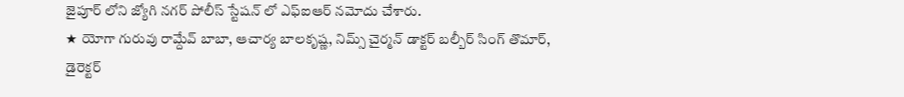జైపూర్ లోని జ్యోగి నగర్ పోలీస్ స్టేషన్ లో ఎఫ్ఐఆర్ నమోదు చేశారు.
★ యోగా గురువు రామ్దేవ్ బాబా, ఆచార్య బాలకృష్ణ, నిమ్స్ చైర్మన్ డాక్టర్ బల్బీర్ సింగ్ తొమార్, డైరెక్టర్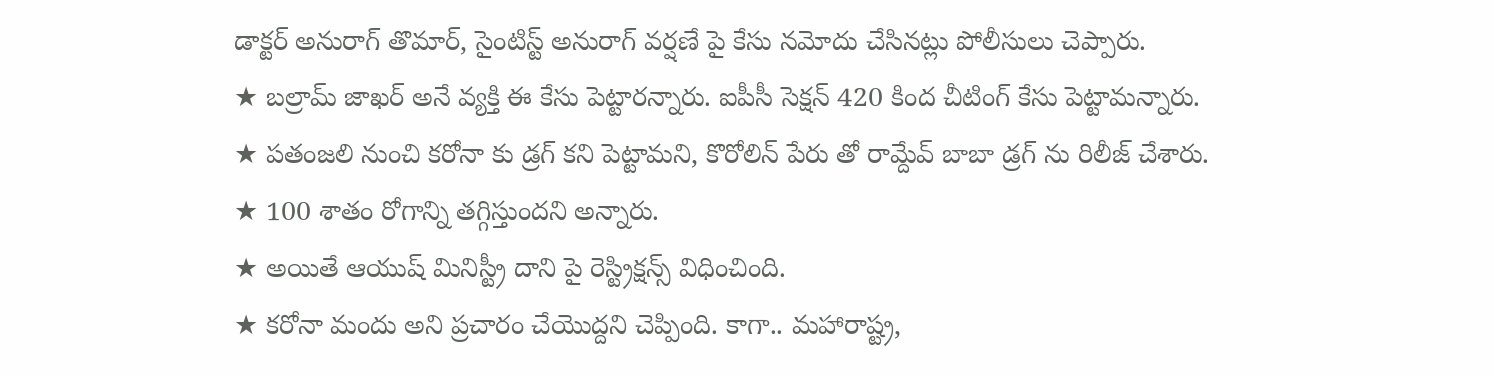డాక్టర్ అనురాగ్ తొమార్, సైంటిస్ట్ అనురాగ్ వర్షణే పై కేసు నమోదు చేసినట్లు పోలీసులు చెప్పారు.
★ బల్రామ్ జాఖర్ అనే వ్యక్తి ఈ కేసు పెట్టారన్నారు. ఐపీసీ సెక్షన్ 420 కింద చీటింగ్ కేసు పెట్టామన్నారు.
★ పతంజలి నుంచి కరోనా కు డ్రగ్ కని పెట్టామని, కొరోలిన్ పేరు తో రామ్దేవ్ బాబా డ్రగ్ ను రిలీజ్ చేశారు.
★ 100 శాతం రోగాన్ని తగ్గిస్తుందని అన్నారు.
★ అయితే ఆయుష్ మినిస్ట్రీ దాని పై రెస్ట్రిక్షన్స్ విధించింది.
★ కరోనా మందు అని ప్రచారం చేయొద్దని చెప్పింది. కాగా.. మహారాష్ట్ర,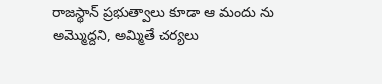రాజస్థాన్ ప్రభుత్వాలు కూడా ఆ మందు ను అమ్మొద్దని, అమ్మితే చర్యలు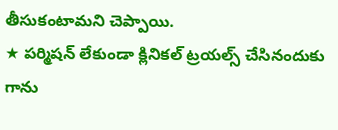తీసుకంటామని చెప్పాయి.
★ పర్మిషన్ లేకుండా క్లినికల్ ట్రయల్స్ చేసినందుకు గాను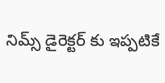నిమ్స్ డైరెక్టర్ కు ఇప్పటికే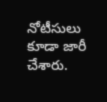నోటీసులు కూడా జారీ చేశారు.